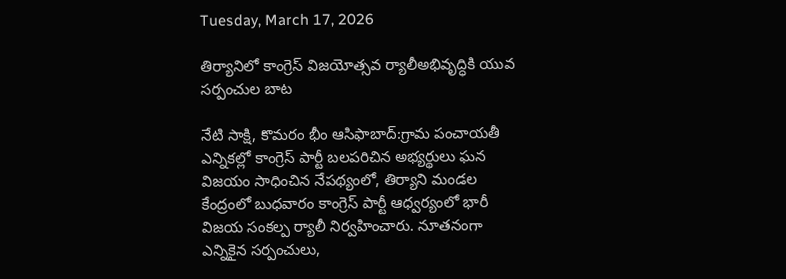Tuesday, March 17, 2026

తిర్యానిలో కాంగ్రెస్ విజయోత్సవ ర్యాలీఅభివృద్ధికి యువ సర్పంచుల బాట

నేటి సాక్షి, కొమరం భీం ఆసిఫాబాద్:గ్రామ పంచాయతీ ఎన్నికల్లో కాంగ్రెస్ పార్టీ బలపరిచిన అభ్యర్థులు ఘన విజయం సాధించిన నేపథ్యంలో, తిర్యాని మండల కేంద్రంలో బుధవారం కాంగ్రెస్ పార్టీ ఆధ్వర్యంలో భారీ విజయ సంకల్ప ర్యాలీ నిర్వహించారు. నూతనంగా ఎన్నికైన సర్పంచులు,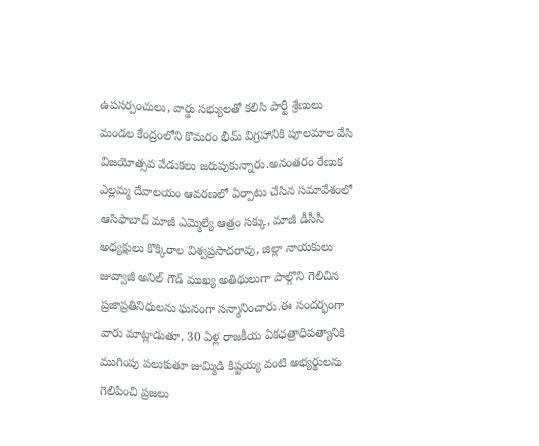ఉపసర్పంచులు, వార్డు సభ్యులతో కలిసి పార్టీ శ్రేణులు మండల కేంద్రంలోని కొమరం భీమ్ విగ్రహానికి పూలమాల వేసి విజయోత్సవ వేడుకలు జరుపుకున్నారు.అనంతరం రేణుక ఎల్లమ్మ దేవాలయం ఆవరణలో ఏర్పాటు చేసిన సమావేశంలో ఆసిఫాబాద్ మాజీ ఎమ్మెల్యే ఆత్రం సక్కు, మాజీ డీసీసీ అధ్యక్షులు కొక్కిరాల విశ్వప్రసాదరావు, జిల్లా నాయకులు జువ్వాజీ అనిల్ గౌడ్ ముఖ్య అతిథులుగా పాల్గొని గెలిచిన ప్రజాప్రతినిధులను ఘనంగా సన్మానించారు.ఈ సందర్భంగా వారు మాట్లాడుతూ, 30 ఏళ్ల రాజకీయ ఏకఛత్రాధిపత్యానికి ముగింపు పలుకుతూ జుమ్మిడి కిష్టయ్య వంటి అభ్యర్థులను గెలిపించి ప్రజలు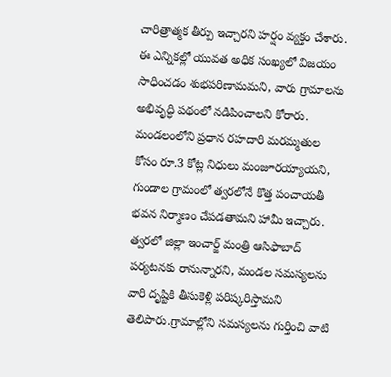చారిత్రాత్మక తీర్పు ఇచ్చారని హర్షం వ్యక్తం చేశారు. ఈ ఎన్నికల్లో యువత అధిక సంఖ్యలో విజయం సాధించడం శుభపరిణామమని, వారు గ్రామాలను అభివృద్ధి పథంలో నడిపించాలని కోరారు. మండలంలోని ప్రధాన రహదారి మరమ్మతుల కోసం రూ.3 కోట్ల నిధులు మంజూరయ్యాయని, గుండాల గ్రామంలో త్వరలోనే కొత్త పంచాయతీ భవన నిర్మాణం చేపడతామని హామీ ఇచ్చారు. త్వరలో జిల్లా ఇంచార్జ్ మంత్రి ఆసిఫాబాద్ పర్యటనకు రానున్నారని, మండల సమస్యలను వారి దృష్టికి తీసుకెళ్లి పరిష్కరిస్తామని తెలిపారు.గ్రామాల్లోని సమస్యలను గుర్తించి వాటి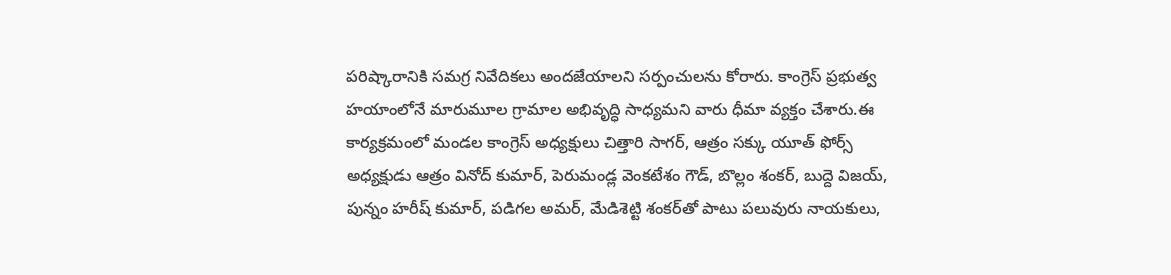పరిష్కారానికి సమగ్ర నివేదికలు అందజేయాలని సర్పంచులను కోరారు. కాంగ్రెస్ ప్రభుత్వ హయాంలోనే మారుమూల గ్రామాల అభివృద్ధి సాధ్యమని వారు ధీమా వ్యక్తం చేశారు.ఈ కార్యక్రమంలో మండల కాంగ్రెస్ అధ్యక్షులు చిత్తారి సాగర్, ఆత్రం సక్కు యూత్ ఫోర్స్ అధ్యక్షుడు ఆత్రం వినోద్ కుమార్, పెరుమండ్ల వెంకటేశం గౌడ్, బొల్లం శంకర్, బుద్దె విజయ్, పున్నం హరీష్ కుమార్, పడిగల అమర్, మేడిశెట్టి శంకర్‌తో పాటు పలువురు నాయకులు,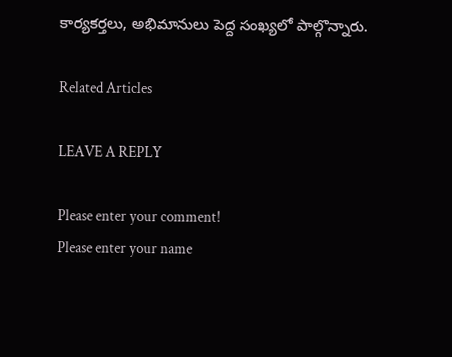కార్యకర్తలు, అభిమానులు పెద్ద సంఖ్యలో పాల్గొన్నారు.

Related Articles

LEAVE A REPLY

Please enter your comment!
Please enter your name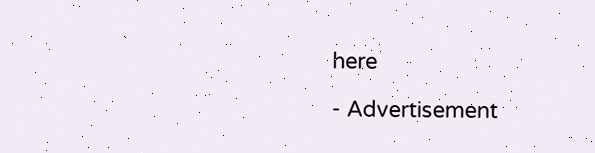here

- Advertisement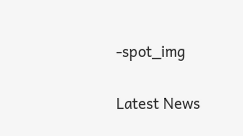-spot_img

Latest News